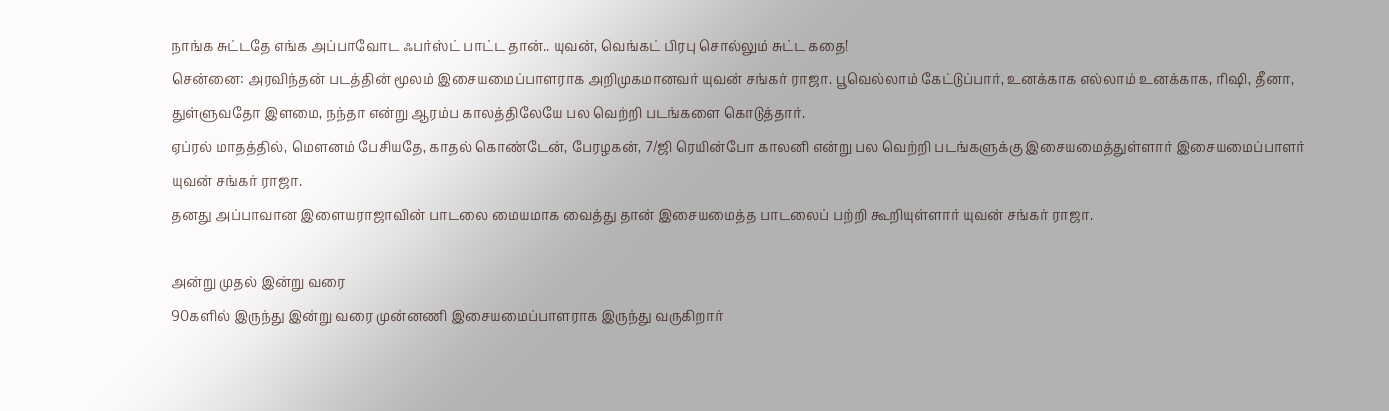நாங்க சுட்டதே எங்க அப்பாவோட ஃபர்ஸ்ட் பாட்ட தான்.. யுவன், வெங்கட் பிரபு சொல்லும் சுட்ட கதை!
சென்னை: அரவிந்தன் படத்தின் மூலம் இசையமைப்பாளராக அறிமுகமானவர் யுவன் சங்கர் ராஜா. பூவெல்லாம் கேட்டுப்பார், உனக்காக எல்லாம் உனக்காக, ரிஷி, தீனா, துள்ளுவதோ இளமை, நந்தா என்று ஆரம்ப காலத்திலேயே பல வெற்றி படங்களை கொடுத்தார்.
ஏப்ரல் மாதத்தில், மௌனம் பேசியதே, காதல் கொண்டேன், பேரழகன், 7/ஜி ரெயின்போ காலனி என்று பல வெற்றி படங்களுக்கு இசையமைத்துள்ளார் இசையமைப்பாளர் யுவன் சங்கர் ராஜா.
தனது அப்பாவான இளையராஜாவின் பாடலை மையமாக வைத்து தான் இசையமைத்த பாடலைப் பற்றி கூறியுள்ளார் யுவன் சங்கர் ராஜா.

அன்று முதல் இன்று வரை
90களில் இருந்து இன்று வரை முன்னணி இசையமைப்பாளராக இருந்து வருகிறார்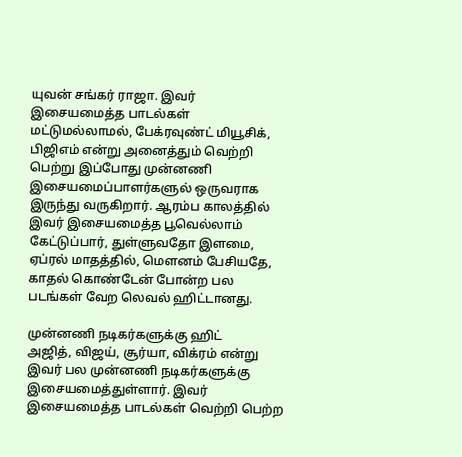யுவன் சங்கர் ராஜா. இவர் இசையமைத்த பாடல்கள் மட்டுமல்லாமல், பேக்ரவுண்ட் மியூசிக், பிஜிஎம் என்று அனைத்தும் வெற்றி பெற்று இப்போது முன்னணி இசையமைப்பாளர்களுல் ஒருவராக இருந்து வருகிறார். ஆரம்ப காலத்தில் இவர் இசையமைத்த பூவெல்லாம் கேட்டுப்பார், துள்ளுவதோ இளமை, ஏப்ரல் மாதத்தில், மௌனம் பேசியதே, காதல் கொண்டேன் போன்ற பல படங்கள் வேற லெவல் ஹிட்டானது.

முன்னணி நடிகர்களுக்கு ஹிட்
அஜித், விஜய், சூர்யா, விக்ரம் என்று இவர் பல முன்னணி நடிகர்களுக்கு இசையமைத்துள்ளார். இவர் இசையமைத்த பாடல்கள் வெற்றி பெற்ற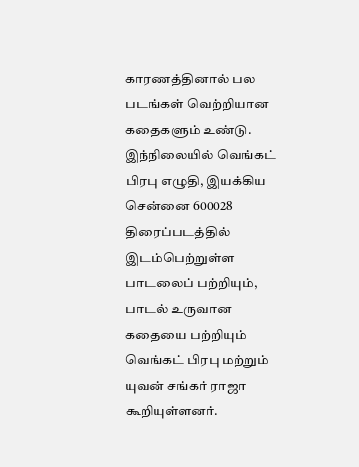காரணத்தினால் பல படங்கள் வெற்றியான கதைகளும் உண்டு. இந்நிலையில் வெங்கட் பிரபு எழுதி, இயக்கிய சென்னை 600028 திரைப்படத்தில் இடம்பெற்றுள்ள பாடலைப் பற்றியும், பாடல் உருவான கதையை பற்றியும் வெங்கட் பிரபு மற்றும் யுவன் சங்கர் ராஜா கூறியுள்ளனர்.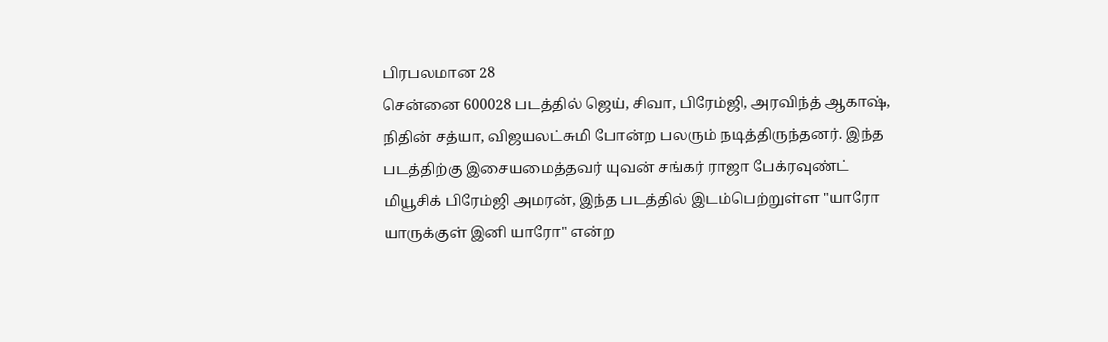பிரபலமான 28
சென்னை 600028 படத்தில் ஜெய், சிவா, பிரேம்ஜி, அரவிந்த் ஆகாஷ், நிதின் சத்யா, விஜயலட்சுமி போன்ற பலரும் நடித்திருந்தனர். இந்த படத்திற்கு இசையமைத்தவர் யுவன் சங்கர் ராஜா பேக்ரவுண்ட் மியூசிக் பிரேம்ஜி அமரன், இந்த படத்தில் இடம்பெற்றுள்ள "யாரோ யாருக்குள் இனி யாரோ" என்ற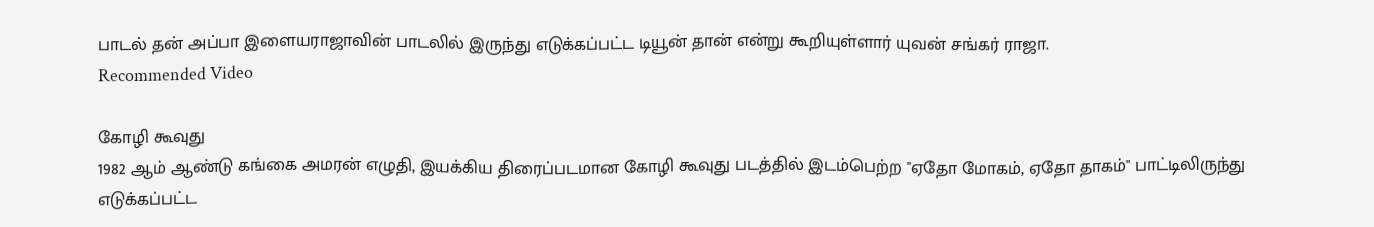பாடல் தன் அப்பா இளையராஜாவின் பாடலில் இருந்து எடுக்கப்பட்ட டியூன் தான் என்று கூறியுள்ளார் யுவன் சங்கர் ராஜா.
Recommended Video

கோழி கூவுது
1982 ஆம் ஆண்டு கங்கை அமரன் எழுதி, இயக்கிய திரைப்படமான கோழி கூவுது படத்தில் இடம்பெற்ற "ஏதோ மோகம், ஏதோ தாகம்" பாட்டிலிருந்து எடுக்கப்பட்ட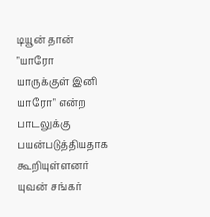டியூன் தான் "யாரோ யாருக்குள் இனி யாரோ" என்ற பாடலுக்கு பயன்படுத்தியதாக கூறியுள்ளனர் யுவன் சங்கர்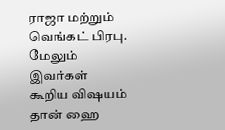ராஜா மற்றும் வெங்கட் பிரபு. மேலும் இவர்கள் கூறிய விஷயம் தான் ஹை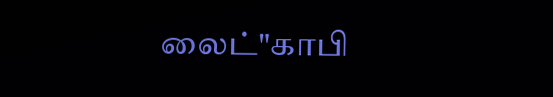லைட்"காபி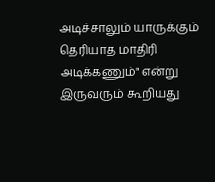அடிச்சாலும் யாருக்கும் தெரியாத மாதிரி அடிக்கணும்" என்று இருவரும் கூறியது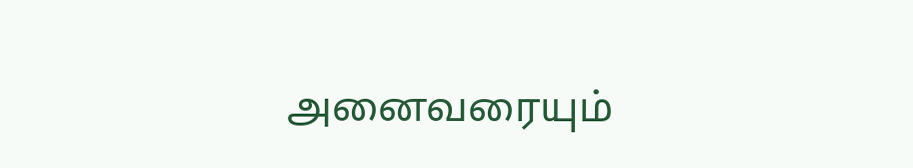அனைவரையும்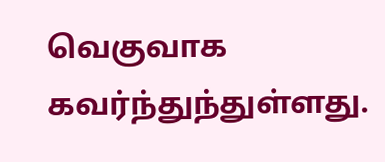வெகுவாக கவர்ந்துந்துள்ளது.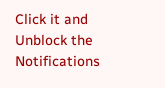Click it and Unblock the Notifications